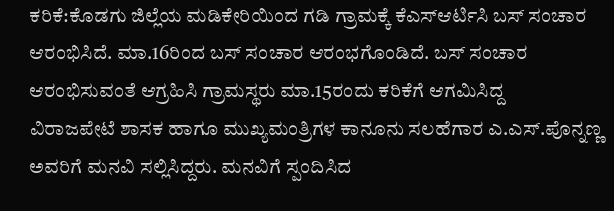ಕರಿಕೆ:ಕೊಡಗು ಜಿಲ್ಲೆಯ ಮಡಿಕೇರಿಯಿಂದ ಗಡಿ ಗ್ರಾಮಕ್ಕೆ ಕೆಎಸ್ಆರ್ಟಿಸಿ ಬಸ್ ಸಂಚಾರ ಆರಂಭಿಸಿದೆ. ಮಾ.16ರಿಂದ ಬಸ್ ಸಂಚಾರ ಆರಂಭಗೊಂಡಿದೆ. ಬಸ್ ಸಂಚಾರ ಆರಂಭಿಸುವಂತೆ ಆಗ್ರಹಿಸಿ ಗ್ರಾಮಸ್ಥರು ಮಾ.15ರಂದು ಕರಿಕೆಗೆ ಆಗಮಿಸಿದ್ದ
ವಿರಾಜಪೇಟೆ ಶಾಸಕ ಹಾಗೂ ಮುಖ್ಯಮಂತ್ರಿಗಳ ಕಾನೂನು ಸಲಹೆಗಾರ ಎ.ಎಸ್.ಪೊನ್ನಣ್ಣ ಅವರಿಗೆ ಮನವಿ ಸಲ್ಲಿಸಿದ್ದರು. ಮನವಿಗೆ ಸ್ಪಂದಿಸಿದ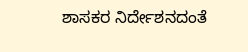ಶಾಸಕರ ನಿರ್ದೇಶನದಂತೆ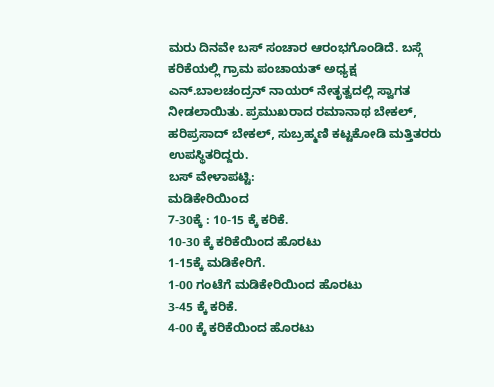ಮರು ದಿನವೇ ಬಸ್ ಸಂಚಾರ ಆರಂಭಗೊಂಡಿದೆ. ಬಸ್ಗೆ ಕರಿಕೆಯಲ್ಲಿ ಗ್ರಾಮ ಪಂಚಾಯತ್ ಅಧ್ಯಕ್ಷ ಎನ್.ಬಾಲಚಂದ್ರನ್ ನಾಯರ್ ನೇತೃತ್ವದಲ್ಲಿ ಸ್ವಾಗತ ನೀಡಲಾಯಿತು. ಪ್ರಮುಖರಾದ ರಮಾನಾಥ ಬೇಕಲ್, ಹರಿಪ್ರಸಾದ್ ಬೇಕಲ್, ಸುಬ್ರಹ್ಮಣಿ ಕಟ್ಟಕೋಡಿ ಮತ್ತಿತರರು ಉಪಸ್ಥಿತರಿದ್ದರು.
ಬಸ್ ವೇಳಾಪಟ್ಟಿ:
ಮಡಿಕೇರಿಯಿಂದ
7-30ಕ್ಕೆ : 10-15 ಕ್ಕೆ ಕರಿಕೆ.
10-30 ಕ್ಕೆ ಕರಿಕೆಯಿಂದ ಹೊರಟು
1-15ಕ್ಕೆ ಮಡಿಕೇರಿಗೆ.
1-00 ಗಂಟೆಗೆ ಮಡಿಕೇರಿಯಿಂದ ಹೊರಟು
3-45 ಕ್ಕೆ ಕರಿಕೆ.
4-00 ಕ್ಕೆ ಕರಿಕೆಯಿಂದ ಹೊರಟು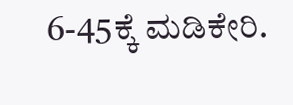6-45ಕ್ಕೆ ಮಡಿಕೇರಿ.